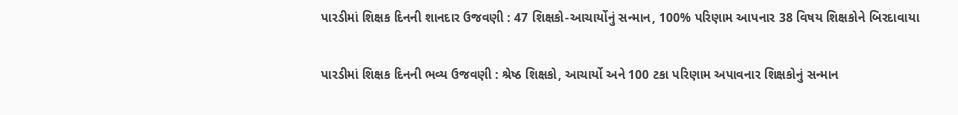પારડીમાં શિક્ષક દિનની શાનદાર ઉજવણી : 47 શિક્ષકો-આચાર્યોનું સન્માન, 100% પરિણામ આપનાર 38 વિષય શિક્ષકોને બિરદાવાયા

પારડીમાં શિક્ષક દિનની ભવ્ય ઉજવણી : શ્રેષ્ઠ શિક્ષકો, આચાર્યો અને 100 ટકા પરિણામ અપાવનાર શિક્ષકોનું સન્માન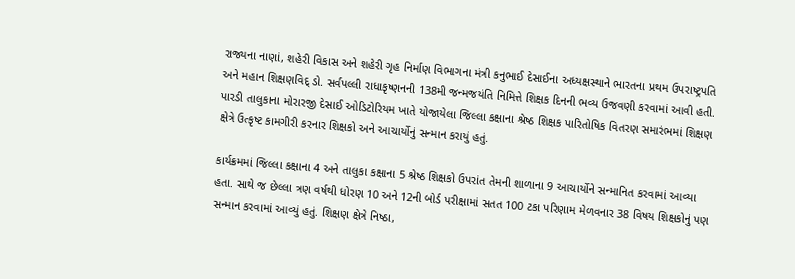રાજ્યના નાણાં, શહેરી વિકાસ અને શહેરી ગૃહ નિર્માણ વિભાગના મંત્રી કનુભાઈ દેસાઈના અધ્યક્ષસ્થાને ભારતના પ્રથમ ઉપરાષ્ટ્રપતિ અને મહાન શિક્ષણવિદ્ ડો. સર્વપલ્લી રાધાકૃષ્ણનની 138મી જન્મજયંતિ નિમિત્તે શિક્ષક દિનની ભવ્ય ઉજવણી કરવામાં આવી હતી. પારડી તાલુકાના મોરારજી દેસાઈ ઓડિટોરિયમ ખાતે યોજાયેલા જિલ્લા કક્ષાના શ્રેષ્ઠ શિક્ષક પારિતોષિક વિતરણ સમારંભમાં શિક્ષણ ક્ષેત્રે ઉત્કૃષ્ટ કામગીરી કરનાર શિક્ષકો અને આચાર્યોનું સન્માન કરાયું હતું.

કાર્યક્રમમાં જિલ્લા કક્ષાના 4 અને તાલુકા કક્ષાના 5 શ્રેષ્ઠ શિક્ષકો ઉપરાંત તેમની શાળાના 9 આચાર્યોને સન્માનિત કરવામાં આવ્યા હતા. સાથે જ છેલ્લા ત્રણ વર્ષથી ધોરણ 10 અને 12ની બોર્ડ પરીક્ષામાં સતત 100 ટકા પરિણામ મેળવનાર 38 વિષય શિક્ષકોનું પણ સન્માન કરવામાં આવ્યું હતું. શિક્ષણ ક્ષેત્રે નિષ્ઠા,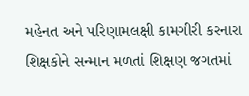મહેનત અને પરિણામલક્ષી કામગીરી કરનારા શિક્ષકોને સન્માન મળતાં શિક્ષણ જગતમાં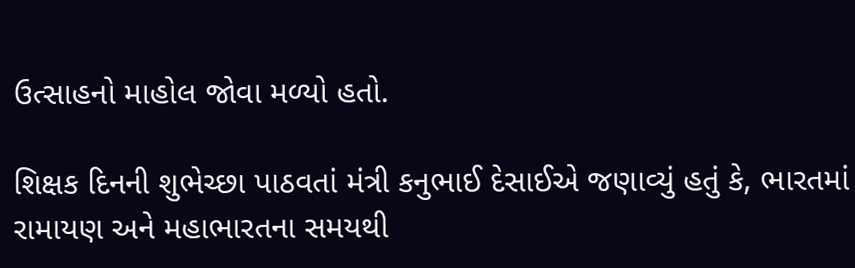ઉત્સાહનો માહોલ જોવા મળ્યો હતો.

શિક્ષક દિનની શુભેચ્છા પાઠવતાં મંત્રી કનુભાઈ દેસાઈએ જણાવ્યું હતું કે, ભારતમાં રામાયણ અને મહાભારતના સમયથી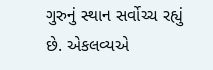ગુરુનું સ્થાન સર્વોચ્ચ રહ્યું છે. એકલવ્યએ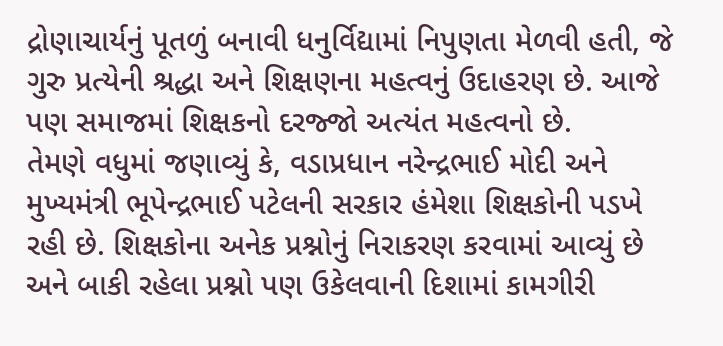દ્રોણાચાર્યનું પૂતળું બનાવી ધનુર્વિદ્યામાં નિપુણતા મેળવી હતી, જે ગુરુ પ્રત્યેની શ્રદ્ધા અને શિક્ષણના મહત્વનું ઉદાહરણ છે. આજે પણ સમાજમાં શિક્ષકનો દરજ્જો અત્યંત મહત્વનો છે.
તેમણે વધુમાં જણાવ્યું કે, વડાપ્રધાન નરેન્દ્રભાઈ મોદી અને મુખ્યમંત્રી ભૂપેન્દ્રભાઈ પટેલની સરકાર હંમેશા શિક્ષકોની પડખે રહી છે. શિક્ષકોના અનેક પ્રશ્નોનું નિરાકરણ કરવામાં આવ્યું છે અને બાકી રહેલા પ્રશ્નો પણ ઉકેલવાની દિશામાં કામગીરી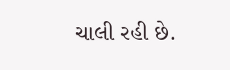ચાલી રહી છે.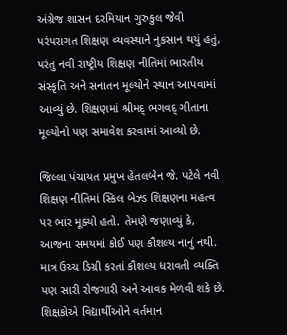અંગ્રેજ શાસન દરમિયાન ગુરુકુલ જેવી પરંપરાગત શિક્ષણ વ્યવસ્થાને નુકસાન થયું હતું, પરંતુ નવી રાષ્ટ્રીય શિક્ષણ નીતિમાં ભારતીય સંસ્કૃતિ અને સનાતન મૂલ્યોને સ્થાન આપવામાં આવ્યું છે. શિક્ષણમાં શ્રીમદ્ ભગવદ્ ગીતાના મૂલ્યોનો પણ સમાવેશ કરવામાં આવ્યો છે.

જિલ્લા પંચાયત પ્રમુખ હેતલબેન જે. પટેલે નવી શિક્ષણ નીતિમાં સ્કિલ બેઝ્ડ શિક્ષણના મહત્વ પર ભાર મૂક્યો હતો. તેમણે જણાવ્યું કે, આજના સમયમાં કોઈ પણ કૌશલ્ય નાનું નથી. માત્ર ઉચ્ચ ડિગ્રી કરતાં કૌશલ્ય ધરાવતી વ્યક્તિ પણ સારી રોજગારી અને આવક મેળવી શકે છે. શિક્ષકોએ વિદ્યાર્થીઓને વર્તમાન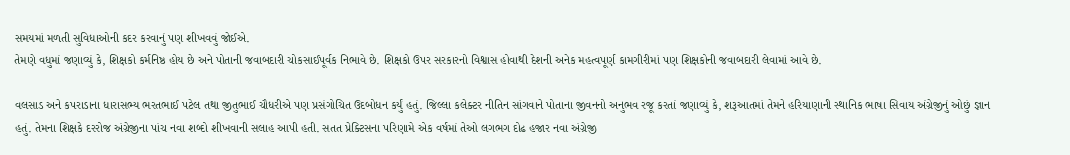સમયમાં મળતી સુવિધાઓની કદર કરવાનું પણ શીખવવું જોઈએ.
તેમણે વધુમાં જણાવ્યું કે, શિક્ષકો કર્મનિષ્ઠ હોય છે અને પોતાની જવાબદારી ચોકસાઈપૂર્વક નિભાવે છે. શિક્ષકો ઉપર સરકારનો વિશ્વાસ હોવાથી દેશની અનેક મહત્વપૂર્ણ કામગીરીમાં પણ શિક્ષકોની જવાબદારી લેવામાં આવે છે.

વલસાડ અને કપરાડાના ધારાસભ્ય ભરતભાઈ પટેલ તથા જીતુભાઈ ચૌધરીએ પણ પ્રસંગોચિત ઉદબોધન કર્યું હતું. જિલ્લા કલેક્ટર નીતિન સાંગવાને પોતાના જીવનનો અનુભવ રજૂ કરતાં જણાવ્યું કે, શરૂઆતમાં તેમને હરિયાણાની સ્થાનિક ભાષા સિવાય અંગ્રેજીનું ઓછું જ્ઞાન હતું. તેમના શિક્ષકે દરરોજ અંગ્રેજીના પાંચ નવા શબ્દો શીખવાની સલાહ આપી હતી. સતત પ્રેક્ટિસના પરિણામે એક વર્ષમાં તેઓ લગભગ દોઢ હજાર નવા અંગ્રેજી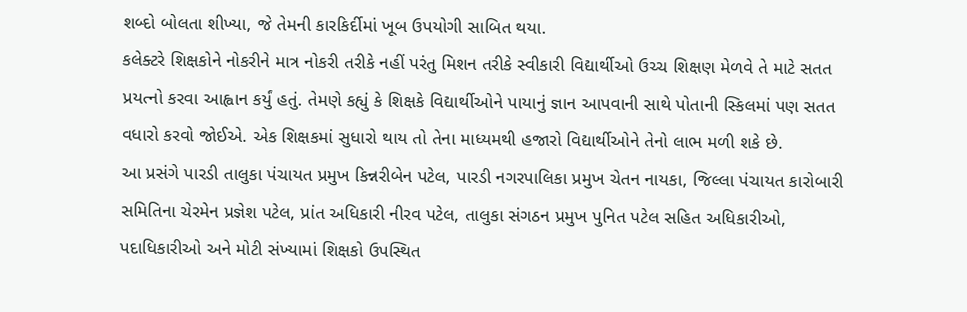શબ્દો બોલતા શીખ્યા, જે તેમની કારકિર્દીમાં ખૂબ ઉપયોગી સાબિત થયા.
કલેક્ટરે શિક્ષકોને નોકરીને માત્ર નોકરી તરીકે નહીં પરંતુ મિશન તરીકે સ્વીકારી વિદ્યાર્થીઓ ઉચ્ચ શિક્ષણ મેળવે તે માટે સતત પ્રયત્નો કરવા આહ્વાન કર્યું હતું. તેમણે કહ્યું કે શિક્ષકે વિદ્યાર્થીઓને પાયાનું જ્ઞાન આપવાની સાથે પોતાની સ્કિલમાં પણ સતત વધારો કરવો જોઈએ. એક શિક્ષકમાં સુધારો થાય તો તેના માધ્યમથી હજારો વિદ્યાર્થીઓને તેનો લાભ મળી શકે છે.
આ પ્રસંગે પારડી તાલુકા પંચાયત પ્રમુખ કિન્નરીબેન પટેલ, પારડી નગરપાલિકા પ્રમુખ ચેતન નાયકા, જિલ્લા પંચાયત કારોબારી સમિતિના ચેરમેન પ્રજ્ઞેશ પટેલ, પ્રાંત અધિકારી નીરવ પટેલ, તાલુકા સંગઠન પ્રમુખ પુનિત પટેલ સહિત અધિકારીઓ, પદાધિકારીઓ અને મોટી સંખ્યામાં શિક્ષકો ઉપસ્થિત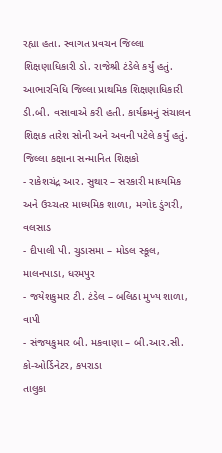રહ્યા હતા. સ્વાગત પ્રવચન જિલ્લા શિક્ષણાધિકારી ડો. રાજેશ્રી ટંડેલે કર્યું હતું. આભારવિધિ જિલ્લા પ્રાથમિક શિક્ષણાધિકારી ડી.બી. વસાવાએ કરી હતી. કાર્યક્રમનું સંચાલન શિક્ષક તારેશ સોની અને અવની પટેલે કર્યું હતું.
જિલ્લા કક્ષાના સન્માનિત શિક્ષકો
- રાકેશચંદ્ર આર. સુથાર – સરકારી માધ્યમિક અને ઉચ્ચતર માધ્યમિક શાળા, મગોદ ડુંગરી, વલસાડ
- દીપાલી પી. ચુડાસમા – મોડલ સ્કૂલ, માલનપાડા, ધરમપુર
- જયેશકુમાર ટી. ટંડેલ – બલિઠા મુખ્ય શાળા, વાપી
- સંજયકુમાર બી. મકવાણા – બી.આર.સી. કો-ઓર્ડિનેટર, કપરાડા
તાલુકા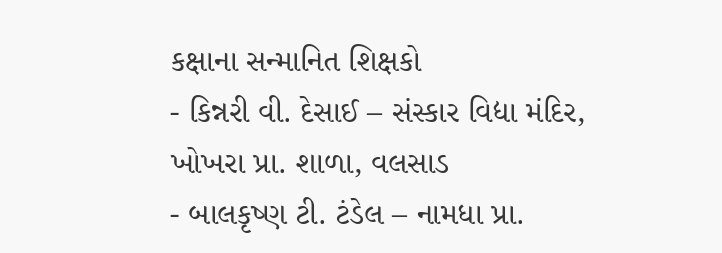કક્ષાના સન્માનિત શિક્ષકો
- કિન્નરી વી. દેસાઈ – સંસ્કાર વિદ્યા મંદિર, ખોખરા પ્રા. શાળા, વલસાડ
- બાલકૃષ્ણ ટી. ટંડેલ – નામધા પ્રા.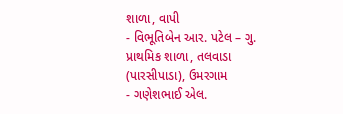શાળા, વાપી
- વિભૂતિબેન આર. પટેલ – ગુ. પ્રાથમિક શાળા, તલવાડા (પારસીપાડા), ઉમરગામ
- ગણેશભાઈ એલ.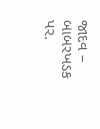જાદવ – બાબરખડક પર.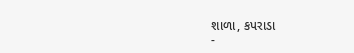શાળા, કપરાડા
-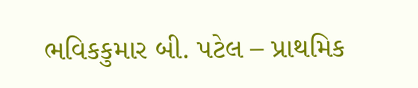ભવિકકુમાર બી. પટેલ – પ્રાથમિક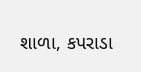શાળા, કપરાડા